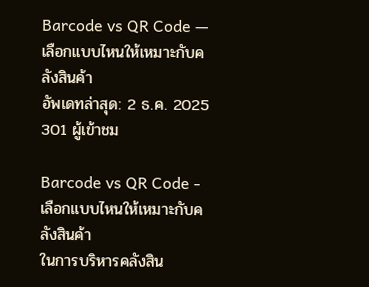Barcode vs QR Code — เลือกแบบไหนให้เหมาะกับคลังสินค้า
อัพเดทล่าสุด: 2 ธ.ค. 2025
301 ผู้เข้าชม

Barcode vs QR Code - เลือกแบบไหนให้เหมาะกับคลังสินค้า
ในการบริหารคลังสิน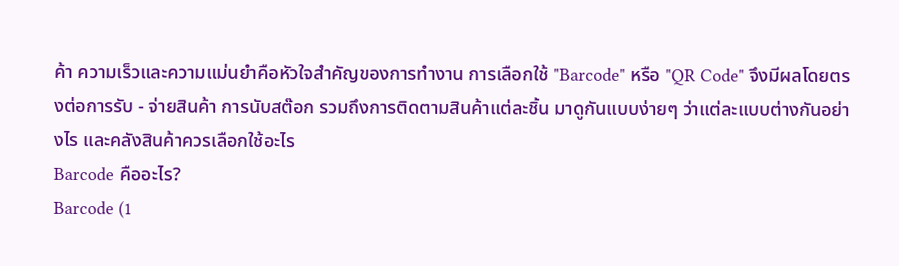ค้า ความเร็วและความแม่นยำคือหัวใจสำคัญของการทำงาน การเลือกใช้ "Barcode" หรือ "QR Code" จึงมีผลโดยตรงต่อการรับ - จ่ายสินค้า การนับสต๊อก รวมถึงการติดตามสินค้าแต่ละชิ้น มาดูกันแบบง่ายๆ ว่าแต่ละแบบต่างกันอย่างไร และคลังสินค้าควรเลือกใช้อะไร
Barcode คืออะไร?
Barcode (1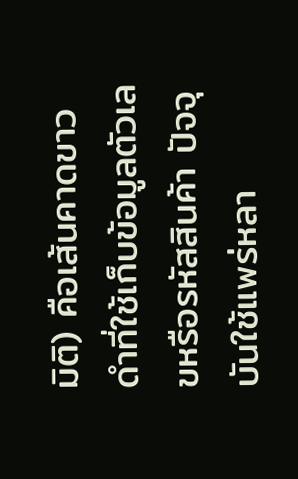มิติ) คือเส้นคาดขาวดำที่ใช้เก็บข้อมูลตัวเลขหรือรหัสสินค้า ปัจจุบันใช้แพร่หลา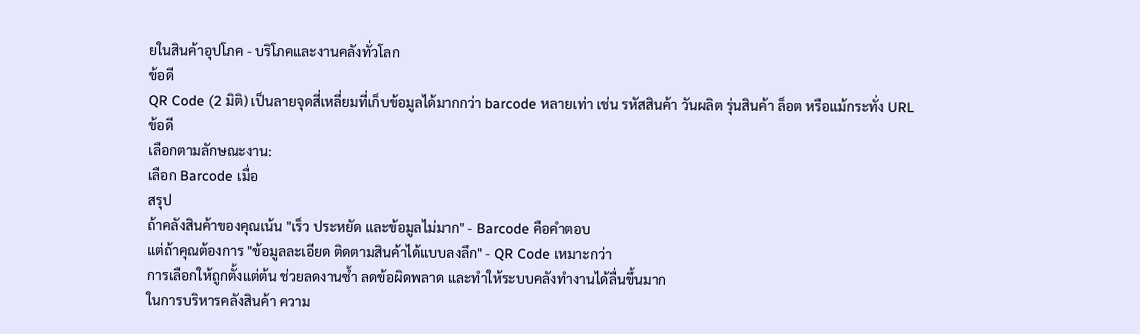ยในสินค้าอุปโภค - บริโภคและงานคลังทั่วโลก
ข้อดี
QR Code (2 มิติ) เป็นลายจุดสี่เหลี่ยมที่เก็บข้อมูลได้มากกว่า barcode หลายเท่า เช่น รหัสสินค้า วันผลิต รุ่นสินค้า ล็อต หรือแม้กระทั่ง URL
ข้อดี
เลือกตามลักษณะงาน:
เลือก Barcode เมื่อ
สรุป
ถ้าคลังสินค้าของคุณเน้น "เร็ว ประหยัด และข้อมูลไม่มาก" - Barcode คือคำตอบ
แต่ถ้าคุณต้องการ "ข้อมูลละเอียด ติดตามสินค้าได้แบบลงลึก" - QR Code เหมาะกว่า
การเลือกให้ถูกตั้งแต่ต้น ช่วยลดงานซ้ำ ลดข้อผิดพลาด และทำให้ระบบคลังทำงานได้ลื่นขึ้นมาก
ในการบริหารคลังสินค้า ความ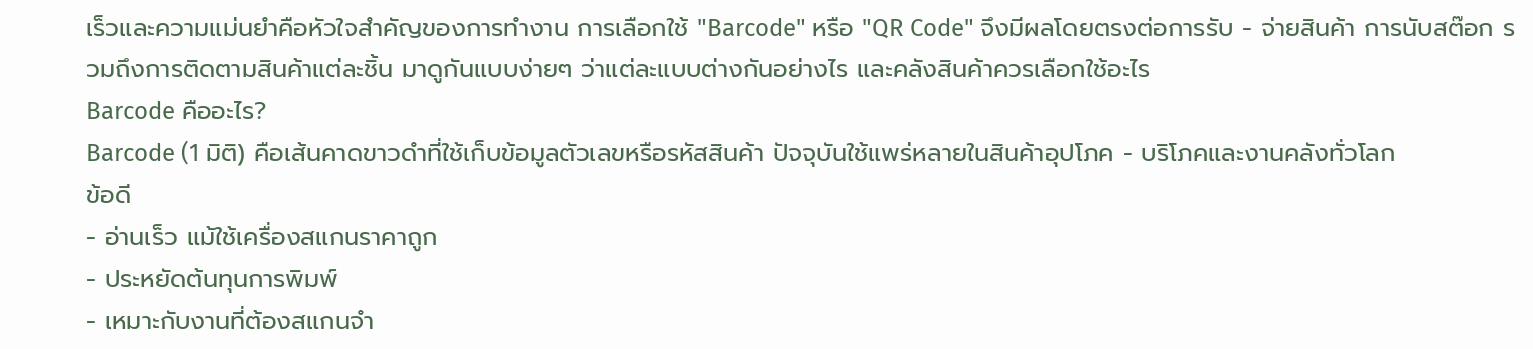เร็วและความแม่นยำคือหัวใจสำคัญของการทำงาน การเลือกใช้ "Barcode" หรือ "QR Code" จึงมีผลโดยตรงต่อการรับ - จ่ายสินค้า การนับสต๊อก รวมถึงการติดตามสินค้าแต่ละชิ้น มาดูกันแบบง่ายๆ ว่าแต่ละแบบต่างกันอย่างไร และคลังสินค้าควรเลือกใช้อะไร
Barcode คืออะไร?
Barcode (1 มิติ) คือเส้นคาดขาวดำที่ใช้เก็บข้อมูลตัวเลขหรือรหัสสินค้า ปัจจุบันใช้แพร่หลายในสินค้าอุปโภค - บริโภคและงานคลังทั่วโลก
ข้อดี
- อ่านเร็ว แม้ใช้เครื่องสแกนราคาถูก
- ประหยัดต้นทุนการพิมพ์
- เหมาะกับงานที่ต้องสแกนจำ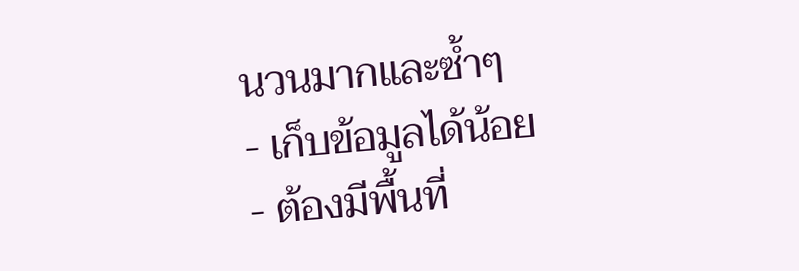นวนมากและซ้ำๆ
- เก็บข้อมูลได้น้อย
- ต้องมีพื้นที่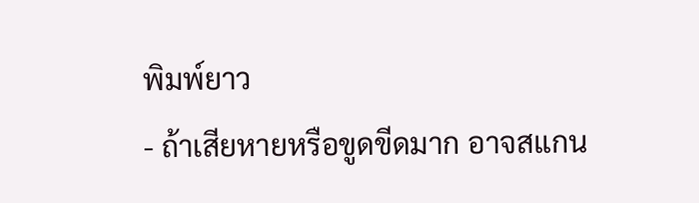พิมพ์ยาว
- ถ้าเสียหายหรือขูดขีดมาก อาจสแกน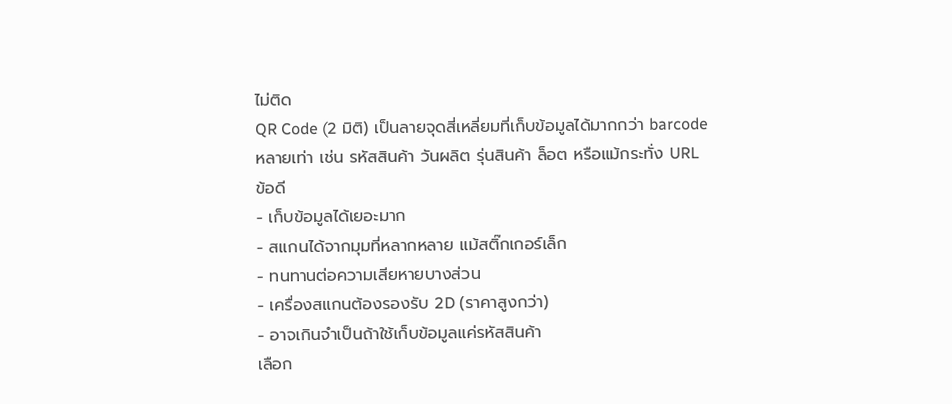ไม่ติด
QR Code (2 มิติ) เป็นลายจุดสี่เหลี่ยมที่เก็บข้อมูลได้มากกว่า barcode หลายเท่า เช่น รหัสสินค้า วันผลิต รุ่นสินค้า ล็อต หรือแม้กระทั่ง URL
ข้อดี
- เก็บข้อมูลได้เยอะมาก
- สแกนได้จากมุมที่หลากหลาย แม้สติ๊กเกอร์เล็ก
- ทนทานต่อความเสียหายบางส่วน
- เครื่องสแกนต้องรองรับ 2D (ราคาสูงกว่า)
- อาจเกินจำเป็นถ้าใช้เก็บข้อมูลแค่รหัสสินค้า
เลือก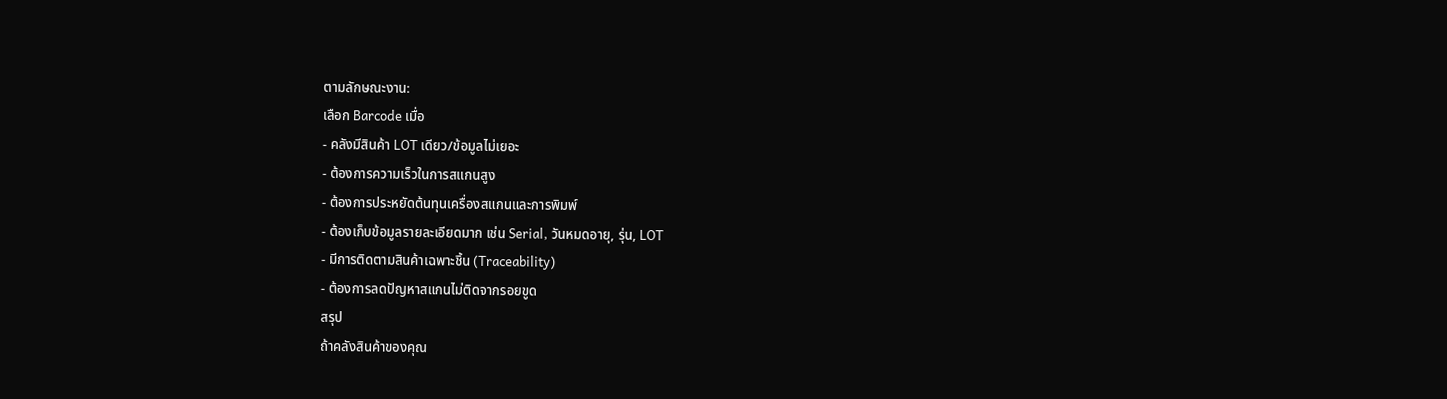ตามลักษณะงาน:
เลือก Barcode เมื่อ
- คลังมีสินค้า LOT เดียว/ข้อมูลไม่เยอะ
- ต้องการความเร็วในการสแกนสูง
- ต้องการประหยัดต้นทุนเครื่องสแกนและการพิมพ์
- ต้องเก็บข้อมูลรายละเอียดมาก เช่น Serial, วันหมดอายุ, รุ่น, LOT
- มีการติดตามสินค้าเฉพาะชิ้น (Traceability)
- ต้องการลดปัญหาสแกนไม่ติดจากรอยขูด
สรุป
ถ้าคลังสินค้าของคุณ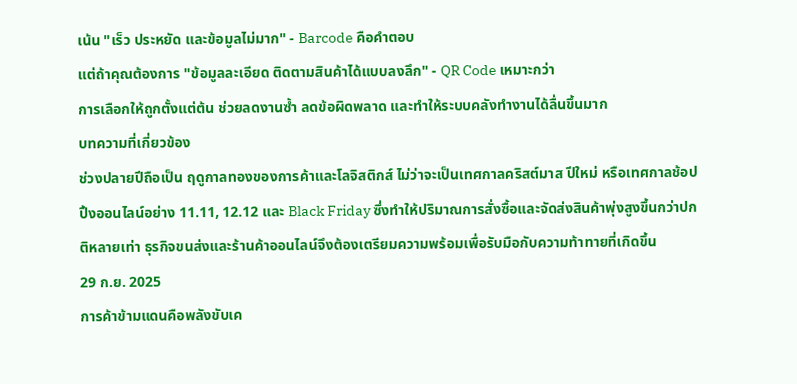เน้น "เร็ว ประหยัด และข้อมูลไม่มาก" - Barcode คือคำตอบ
แต่ถ้าคุณต้องการ "ข้อมูลละเอียด ติดตามสินค้าได้แบบลงลึก" - QR Code เหมาะกว่า
การเลือกให้ถูกตั้งแต่ต้น ช่วยลดงานซ้ำ ลดข้อผิดพลาด และทำให้ระบบคลังทำงานได้ลื่นขึ้นมาก
บทความที่เกี่ยวข้อง
ช่วงปลายปีถือเป็น ฤดูกาลทองของการค้าและโลจิสติกส์ ไม่ว่าจะเป็นเทศกาลคริสต์มาส ปีใหม่ หรือเทศกาลช้อปปิ้งออนไลน์อย่าง 11.11, 12.12 และ Black Friday ซึ่งทำให้ปริมาณการสั่งซื้อและจัดส่งสินค้าพุ่งสูงขึ้นกว่าปกติหลายเท่า ธุรกิจขนส่งและร้านค้าออนไลน์จึงต้องเตรียมความพร้อมเพื่อรับมือกับความท้าทายที่เกิดขึ้น
29 ก.ย. 2025
การค้าข้ามแดนคือพลังขับเค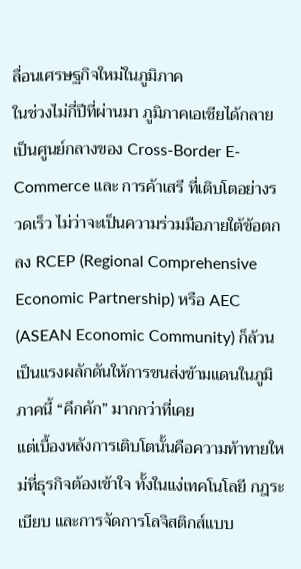ลื่อนเศรษฐกิจใหม่ในภูมิภาค
ในช่วงไม่กี่ปีที่ผ่านมา ภูมิภาคเอเชียได้กลายเป็นศูนย์กลางของ Cross-Border E-Commerce และ การค้าเสรี ที่เติบโตอย่างรวดเร็ว ไม่ว่าจะเป็นความร่วมมือภายใต้ข้อตกลง RCEP (Regional Comprehensive Economic Partnership) หรือ AEC (ASEAN Economic Community) ก็ล้วนเป็นแรงผลักดันให้การขนส่งข้ามแดนในภูมิภาคนี้ “คึกคัก” มากกว่าที่เคย
แต่เบื้องหลังการเติบโตนั้นคือความท้าทายใหม่ที่ธุรกิจต้องเข้าใจ ทั้งในแง่เทคโนโลยี กฎระเบียบ และการจัดการโลจิสติกส์แบบ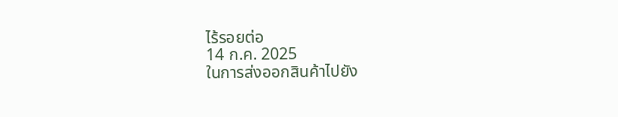ไร้รอยต่อ
14 ก.ค. 2025
ในการส่งออกสินค้าไปยัง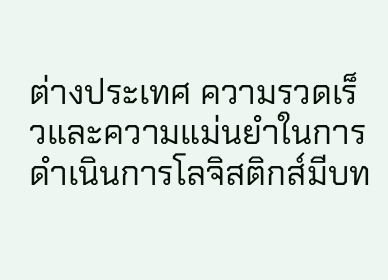ต่างประเทศ ความรวดเร็วและความแม่นยำในการดำเนินการโลจิสติกส์มีบท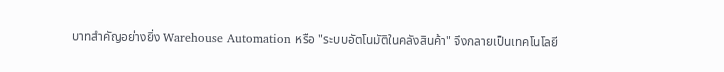บาทสำคัญอย่างยิ่ง Warehouse Automation หรือ "ระบบอัตโนมัติในคลังสินค้า" จึงกลายเป็นเทคโนโลยี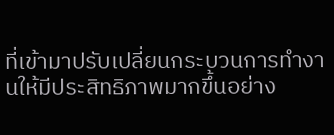ที่เข้ามาปรับเปลี่ยนกระบวนการทำงานให้มีประสิทธิภาพมากขึ้นอย่าง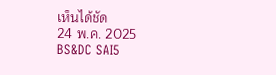เห็นได้ชัด
24 พ.ค. 2025
BS&DC SAI5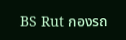BS Rut กองรถ